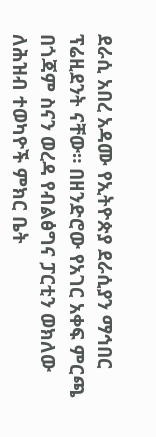ደራሲ አበረ አዳሙ የኢትዮጵያ ደራሲያን ማኅበር ፕሬዚደንት ናቸው። በዘንድሮው የአገር አቀፍ ምርጫ በጎጃም ስናን ወረዳ የብልፅግና ፓርቲን ወክለው ለሕዝብ ተወካዮች ምክር ቤት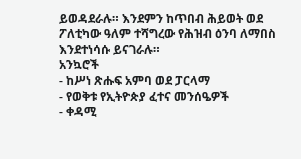ይወዳደራሉ። እንደምን ከጥበብ ሕይወት ወደ ፖለቲካው ዓለም ተሻግረው የሕዝብ ዕንባ ለማበስ እንደተነሳሱ ይናገራሉ።
አንኳሮች
- ከሥነ ጽሑፍ አምባ ወደ ፓርላማ
- የወቅቱ የኢትዮጵያ ፈተና መንሰዔዎች
- ቀዳሚ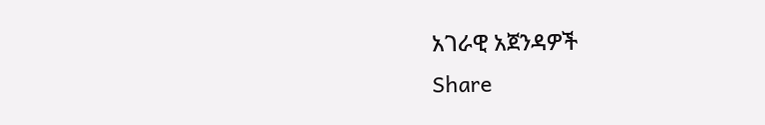አገራዊ አጀንዳዎች
Share